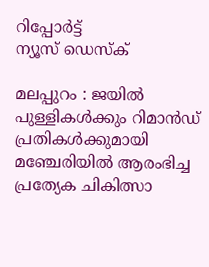റിപ്പോര്‍ട്ട്
ന്യൂസ് ഡെസ്ക്

മലപ്പുറം : ജയില്‍ പുള്ളികള്‍ക്കും റിമാന്‍ഡ് പ്രതികള്‍ക്കുമായി മഞ്ചേരിയില്‍ ആരംഭിച്ച പ്രത്യേക ചികിത്സാ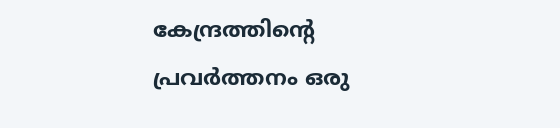കേന്ദ്രത്തിന്റെ പ്രവര്‍ത്തനം ഒരു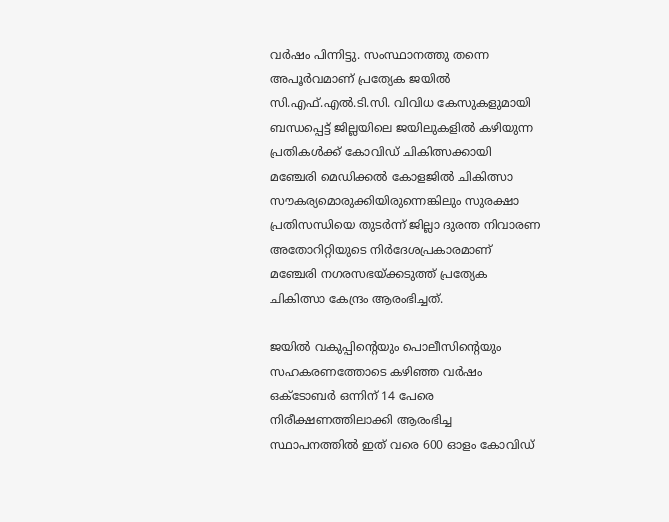വര്‍ഷം പിന്നിട്ടു. സംസ്ഥാനത്തു തന്നെ അപൂര്‍വമാണ് പ്രത്യേക ജയില്‍ സി.എഫ്.എല്‍.ടി.സി. വിവിധ കേസുകളുമായി ബന്ധപ്പെട്ട് ജില്ലയിലെ ജയിലുകളില്‍ കഴിയുന്ന പ്രതികള്‍ക്ക് കോവിഡ് ചികിത്സക്കായി മഞ്ചേരി മെഡിക്കല്‍ കോളജില്‍ ചികിത്സാ സൗകര്യമൊരുക്കിയിരുന്നെങ്കിലും സുരക്ഷാ പ്രതിസന്ധിയെ തുടര്‍ന്ന് ജില്ലാ ദുരന്ത നിവാരണ അതോറിറ്റിയുടെ നിര്‍ദേശപ്രകാരമാണ് മഞ്ചേരി നഗരസഭയ്ക്കടുത്ത് പ്രത്യേക ചികിത്സാ കേന്ദ്രം ആരംഭിച്ചത്.

ജയില്‍ വകുപ്പിന്റെയും പൊലീസിന്റെയും സഹകരണത്തോടെ കഴിഞ്ഞ വര്‍ഷം ഒക്ടോബര്‍ ഒന്നിന് 14 പേരെ നിരീക്ഷണത്തിലാക്കി ആരംഭിച്ച സ്ഥാപനത്തില്‍ ഇത് വരെ 600 ഓളം കോവിഡ്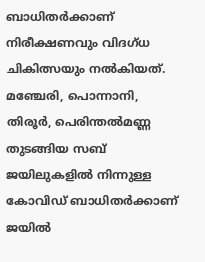ബാധിതര്‍ക്കാണ് നിരീക്ഷണവും വിദഗ്ധ ചികിത്സയും നല്‍കിയത്. മഞ്ചേരി, പൊന്നാനി, തിരൂര്‍, പെരിന്തല്‍മണ്ണ തുടങ്ങിയ സബ് ജയിലുകളില്‍ നിന്നുള്ള കോവിഡ് ബാധിതര്‍ക്കാണ് ജയില്‍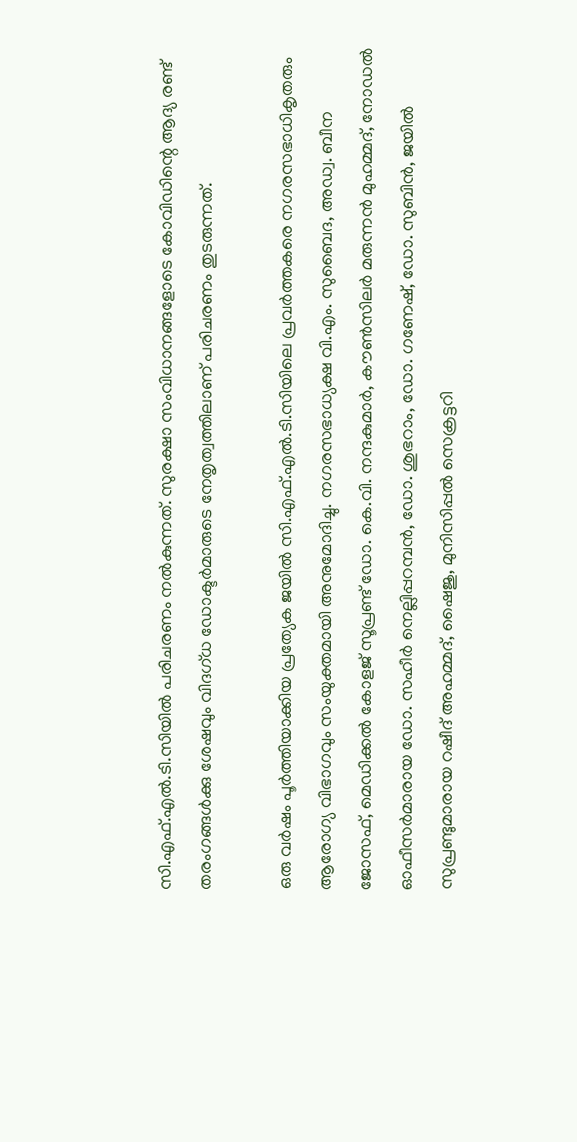സി.എഫ്.എല്‍.ടി.സിയില്‍ പരിചരണം നല്‍കുന്നത്. സുരക്ഷാ സംവിധാനങ്ങളോടെ കോവിഡിന്റെ ആദ്യ രണ്ട് തരംഗങ്ങള്‍ക്കു ശേഷവും വിദഗ്ധ ഡോക്ടര്‍മാരുടെ നേതൃത്വത്തിലാണ് പരിചരണം തുടരുന്നത്.

ഒരു വര്‍ഷം പൂര്‍ത്തിയാക്കിയ പ്രത്യേക ജയില്‍ സി.എഫ്.എല്‍.ടി.സിയിലെ പ്രവര്‍ത്തകരെ നഗരസഭാധികൃതരും ആരോഗ്യ വിഭാഗവും സംയുക്തമായി അനുമോദിച്ചു. നഗരസഭാധ്യക്ഷ വി.എം. സുബൈദ, അഡ്വ. ബീന ജോസഫ്, മെഡിക്കല്‍ കോളജ് സൂപ്രണ്ട് ഡോ. കെ.വി. നന്ദകുമാര്‍, കൗണ്‍സിലര്‍ മരുന്നന്‍ മുഹമ്മദ്, നോഡല്‍ ഓഫീസര്‍മാരായ ഡോ. സഹീര്‍ നെല്ലിപ്പറമ്പന്‍, ഡോ. ശുഭറാം, ഡോ. ഗണേഷ്, ഡോ. സുബിന്‍, ജയില്‍ സുപ്രണ്ടുമാരായ റഷീദ് അഹമ്മദ്, ഷൈജു, മുനിസിപ്പല്‍ സെക്രട്ടറി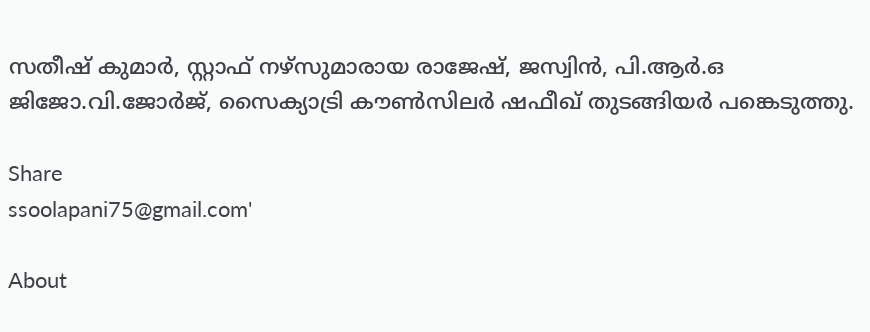സതീഷ് കുമാര്‍, സ്റ്റാഫ് നഴ്സുമാരായ രാജേഷ്, ജസ്വിന്‍, പി.ആര്‍.ഒ ജിജോ.വി.ജോര്‍ജ്, സൈക്യാട്രി കൗണ്‍സിലര്‍ ഷഫീഖ് തുടങ്ങിയര്‍ പങ്കെടുത്തു.

Share
ssoolapani75@gmail.com'

About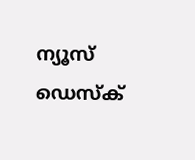ന്യൂസ് ഡെസ്ക്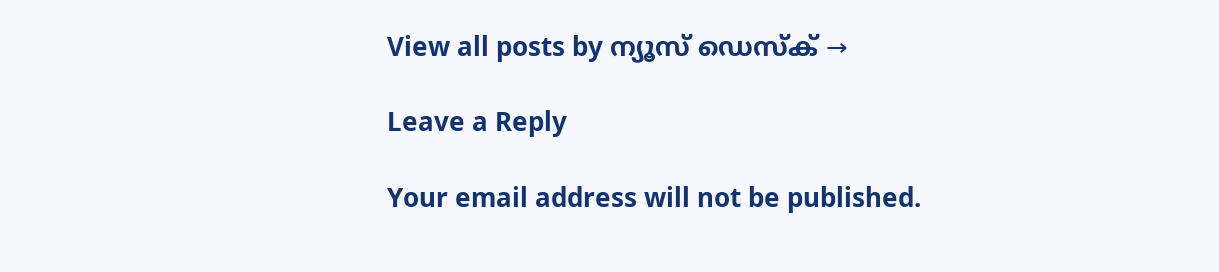View all posts by ന്യൂസ് ഡെസ്ക് →

Leave a Reply

Your email address will not be published.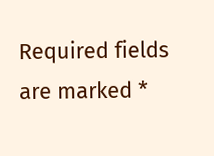Required fields are marked *